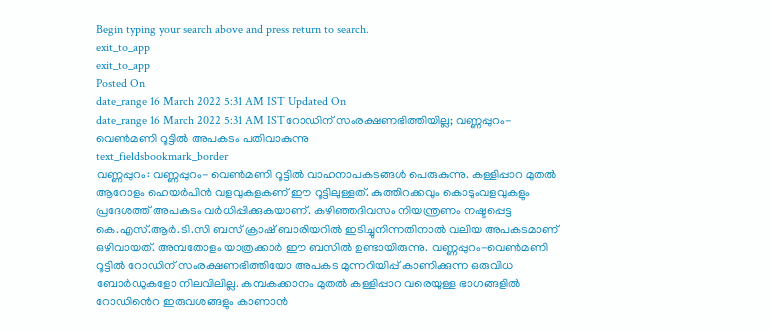Begin typing your search above and press return to search.
exit_to_app
exit_to_app
Posted On
date_range 16 March 2022 5:31 AM IST Updated On
date_range 16 March 2022 5:31 AM ISTറോഡിന് സംരക്ഷണഭിത്തിയില്ല; വണ്ണപ്പുറം-വെൺമണി റൂട്ടിൽ അപകടം പതിവാകുന്നു
text_fieldsbookmark_border
വണ്ണപ്പുറം: വണ്ണപ്പുറം- വെൺമണി റൂട്ടിൽ വാഹനാപകടങ്ങൾ പെരുകുന്നു. കള്ളിപ്പാറ മുതൽ ആറോളം ഹെയർപിൻ വളവുകളകണ് ഈ റൂട്ടിലുള്ളത്. കുത്തിറക്കവും കൊടുംവളവുകളും പ്രദേശത്ത് അപകടം വർധിപ്പിക്കുകയാണ്. കഴിഞ്ഞദിവസം നിയന്ത്രണം നഷ്ടപ്പെട്ട കെ.എസ്.ആർ.ടി.സി ബസ് ക്രാഷ് ബാരിയറിൽ ഇടിച്ചുനിന്നതിനാൽ വലിയ അപകടമാണ് ഒഴിവായത്. അമ്പതോളം യാത്രക്കാർ ഈ ബസിൽ ഉണ്ടായിരുന്നു. വണ്ണപ്പുറം-വെൺമണി റൂട്ടിൽ റോഡിന് സംരക്ഷണഭിത്തിയോ അപകട മുന്നറിയിപ്പ് കാണിക്കുന്ന ഒരുവിധ ബോർഡുകളോ നിലവിലില്ല. കമ്പകക്കാനം മുതൽ കള്ളിപ്പാറ വരെയുള്ള ഭാഗങ്ങളിൽ റോഡിൻെറ ഇരുവശങ്ങളും കാണാൻ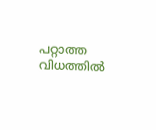പറ്റാത്ത വിധത്തിൽ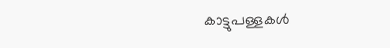കാട്ടുപള്ളകൾ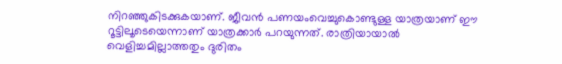നിറഞ്ഞുകിടക്കുകയാണ്. ജീവൻ പണയംവെച്ചുകൊണ്ടുള്ള യാത്രയാണ് ഈ റൂട്ടിലൂടെയെന്നാണ് യാത്രക്കാർ പറയുന്നത്. രാത്രിയായാൽ വെളിച്ചമില്ലാത്തതും ദുരിതം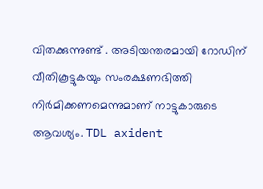വിതക്കുന്നുണ്ട് . അടിയന്തരമായി റോഡിന് വീതികൂട്ടുകയും സംരക്ഷണഭിത്തി നിർമിക്കണമെന്നുമാണ് നാട്ടുകാരുടെ ആവശ്യം. TDL axident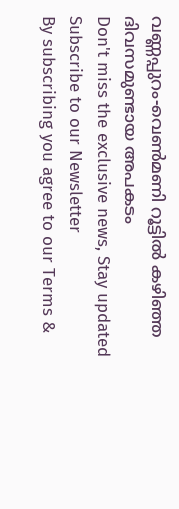വണ്ണപ്പുറം-വെൺമണി റൂട്ടിൽ കഴിഞ്ഞ ദിവസമുണ്ടായ അപകടം
Don't miss the exclusive news, Stay updated
Subscribe to our Newsletter
By subscribing you agree to our Terms &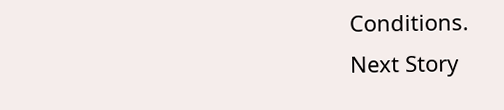Conditions.
Next Story